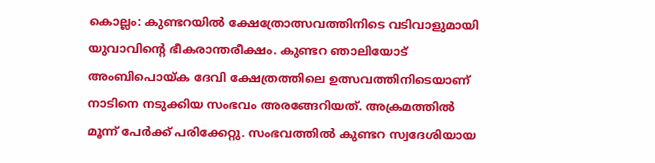കൊല്ലം: കുണ്ടറയിൽ ക്ഷേത്രോത്സവത്തിനിടെ വടിവാളുമായി യുവാവിന്റെ ഭീകരാന്തരീക്ഷം. കുണ്ടറ ഞാലിയോട് അംബിപൊയ്ക ദേവി ക്ഷേത്രത്തിലെ ഉത്സവത്തിനിടെയാണ് നാടിനെ നടുക്കിയ സംഭവം അരങ്ങേറിയത്. അക്രമത്തിൽ മൂന്ന് പേർക്ക് പരിക്കേറ്റു. സംഭവത്തിൽ കുണ്ടറ സ്വദേശിയായ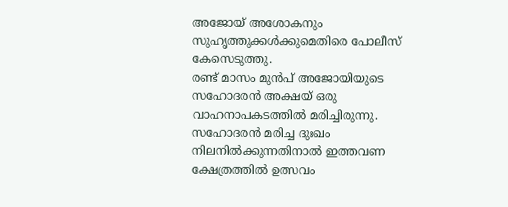അജോയ് അശോകനും സുഹൃത്തുക്കൾക്കുമെതിരെ പോലീസ് കേസെടുത്തു.
രണ്ട് മാസം മുൻപ് അജോയിയുടെ സഹോദരൻ അക്ഷയ് ഒരു വാഹനാപകടത്തിൽ മരിച്ചിരുന്നു. സഹോദരൻ മരിച്ച ദുഃഖം നിലനിൽക്കുന്നതിനാൽ ഇത്തവണ ക്ഷേത്രത്തിൽ ഉത്സവം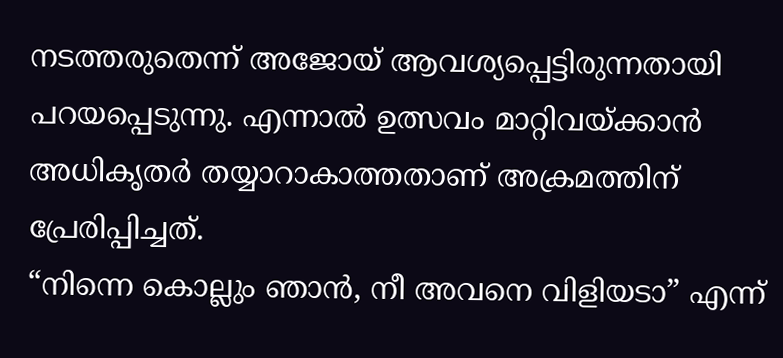നടത്തരുതെന്ന് അജോയ് ആവശ്യപ്പെട്ടിരുന്നതായി പറയപ്പെടുന്നു. എന്നാൽ ഉത്സവം മാറ്റിവയ്ക്കാൻ അധികൃതർ തയ്യാറാകാത്തതാണ് അക്രമത്തിന് പ്രേരിപ്പിച്ചത്.
“നിന്നെ കൊല്ലും ഞാൻ, നീ അവനെ വിളിയടാ” എന്ന്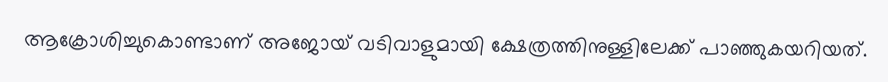ആക്രോശിച്ചുകൊണ്ടാണ് അജോയ് വടിവാളുമായി ക്ഷേത്രത്തിനുള്ളിലേക്ക് പാഞ്ഞുകയറിയത്.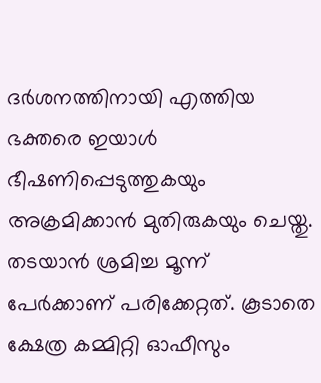ദർശനത്തിനായി എത്തിയ ഭക്തരെ ഇയാൾ ഭീഷണിപ്പെടുത്തുകയും അക്രമിക്കാൻ മുതിരുകയും ചെയ്തു. തടയാൻ ശ്രമിച്ച മൂന്ന് പേർക്കാണ് പരിക്കേറ്റത്. കൂടാതെ ക്ഷേത്ര കമ്മിറ്റി ഓഫീസും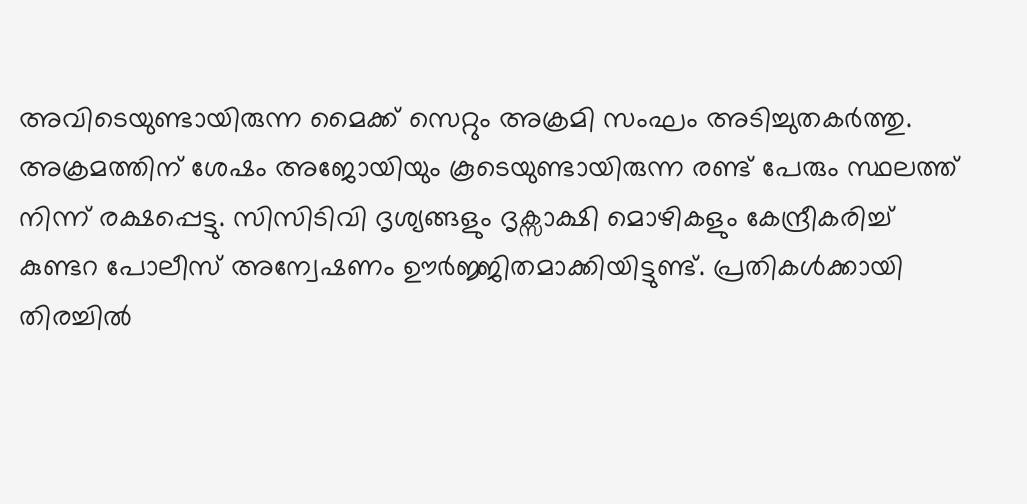അവിടെയുണ്ടായിരുന്ന മൈക്ക് സെറ്റും അക്രമി സംഘം അടിച്ചുതകർത്തു.
അക്രമത്തിന് ശേഷം അജോയിയും കൂടെയുണ്ടായിരുന്ന രണ്ട് പേരും സ്ഥലത്ത് നിന്ന് രക്ഷപ്പെട്ടു. സിസിടിവി ദൃശ്യങ്ങളും ദൃക്സാക്ഷി മൊഴികളും കേന്ദ്രീകരിച്ച് കുണ്ടറ പോലീസ് അന്വേഷണം ഊർജ്ജിതമാക്കിയിട്ടുണ്ട്. പ്രതികൾക്കായി തിരച്ചിൽ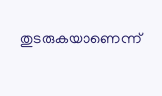തുടരുകയാണെന്ന്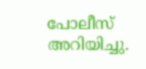പോലീസ് അറിയിച്ചു.